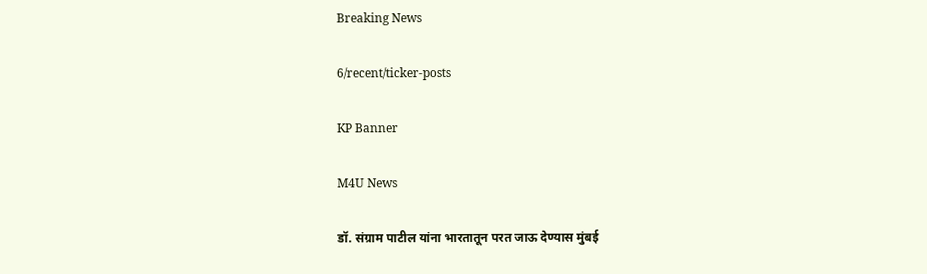Breaking News

6/recent/ticker-posts

KP Banner

M4U News

डॉ. संग्राम पाटील यांना भारतातून परत जाऊ देण्यास मुंबई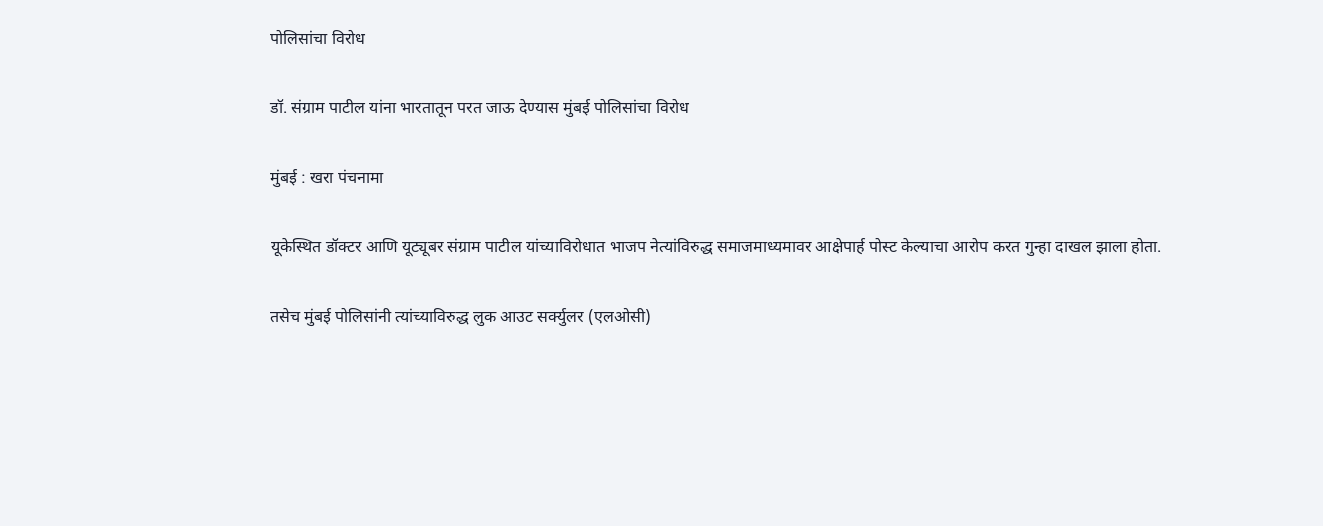पोलिसांचा विरोध

डॉ. संग्राम पाटील यांना भारतातून परत जाऊ देण्यास मुंबई पोलिसांचा विरोध

मुंबई : खरा पंचनामा

यूकेस्थित डॉक्टर आणि यूट्यूबर संग्राम पाटील यांच्याविरोधात भाजप नेत्यांविरुद्ध समाजमाध्यमावर आक्षेपार्ह पोस्ट केल्याचा आरोप करत गुन्हा दाखल झाला होता.

तसेच मुंबई पोलिसांनी त्यांच्याविरुद्ध लुक आउट सर्क्युलर (एलओसी)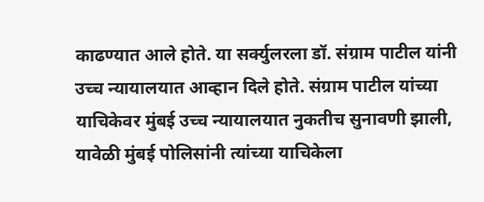काढण्यात आले होते. या सर्क्युलरला डॉ. संग्राम पाटील यांनी उच्च न्यायालयात आव्हान दिले होते. संग्राम पाटील यांच्या याचिकेवर मुंबई उच्च न्यायालयात नुकतीच सुनावणी झाली, यावेळी मुंबई पोलिसांनी त्यांच्या याचिकेला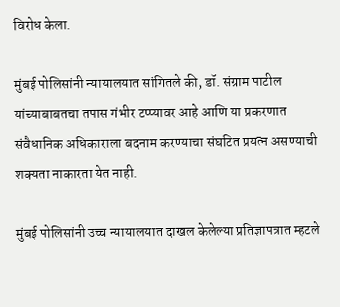विरोध केला.

मुंबई पोलिसांनी न्यायालयात सांगितले की, डॉ. संग्राम पाटील यांच्याबाबतचा तपास गंभीर टप्प्यावर आहे आणि या प्रकरणात संवैधानिक अधिकाराला बदनाम करण्याचा संघटित प्रयत्न असण्याची शक्यता नाकारता येत नाही.

मुंबई पोलिसांनी उच्च न्यायालयात दाखल केलेल्या प्रतिज्ञापत्रात म्हटले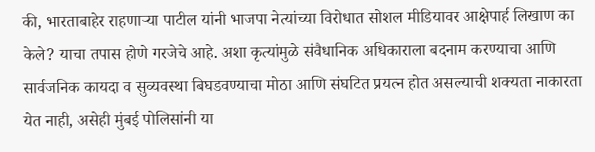की, भारताबाहेर राहणाऱ्या पाटील यांनी भाजपा नेत्यांच्या विरोधात सोशल मीडियावर आक्षेपार्ह लिखाण का केले? याचा तपास होणे गरजेचे आहे. अशा कृत्यांमुळे संवैधानिक अधिकाराला बदनाम करण्याचा आणि सार्वजनिक कायदा व सुव्यवस्था बिघडवण्याचा मोठा आणि संघटित प्रयत्न होत असल्याची शक्यता नाकारता येत नाही, असेही मुंबई पोलिसांनी या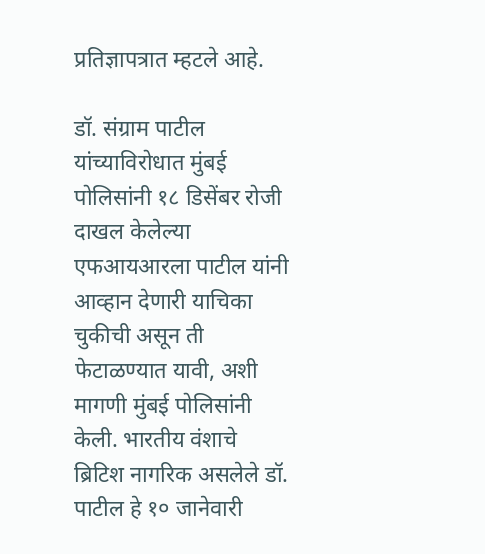प्रतिज्ञापत्रात म्हटले आहे.

डॉ. संग्राम पाटील यांच्याविरोधात मुंबई पोलिसांनी १८ डिसेंबर रोजी दाखल केलेल्या एफआयआरला पाटील यांनी आव्हान देणारी याचिका चुकीची असून ती फेटाळण्यात यावी, अशी मागणी मुंबई पोलिसांनी केली. भारतीय वंशाचे ब्रिटिश नागरिक असलेले डॉ. पाटील हे १० जानेवारी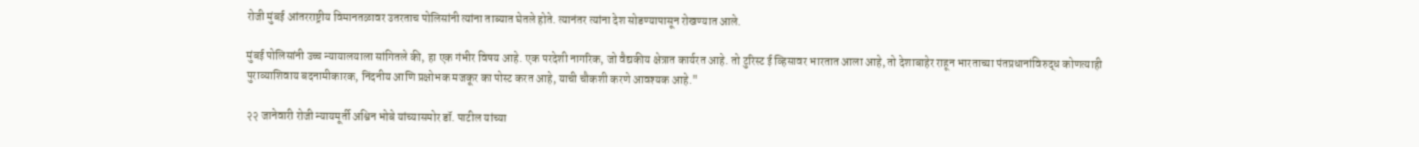रोजी मुंबई आंतरराष्ट्रीय विमानतळावर उतरताच पोलिसांनी त्यांना ताब्यात घेतले होते. त्यानंतर त्यांना देश सोडण्यापासून रोखण्यात आले.

मुंबई पोलिसांनी उच्च न्यायालयाला सांगितले की, हा एक गंभीर विषय आहे. एक परदेशी नागरिक, जो वैद्यकीय क्षेत्रात कार्यरत आहे. तो टुरिस्ट ई व्हिसावर भारतात आला आहे, तो देशाबाहेर राहून भारताच्या पंतप्रधानांविरुद्ध कोणत्याही पुराव्याशिवाय बदनामीकारक, निंदनीय आणि प्रक्षोभक मजकूर का पोस्ट करत आहे, याची चौकशी करणे आवश्यक आहे."

२२ जानेवारी रोजी न्यायमूर्ती अश्विन भोबे यांच्यासमोर डॉ. पाटील यांच्या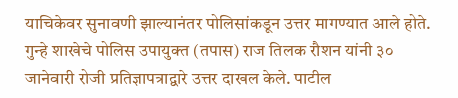याचिकेवर सुनावणी झाल्यानंतर पोलिसांकडून उत्तर मागण्यात आले होते. गुन्हे शाखेचे पोलिस उपायुक्त (तपास) राज तिलक रौशन यांनी ३० जानेवारी रोजी प्रतिज्ञापत्राद्वारे उत्तर दाखल केले. पाटील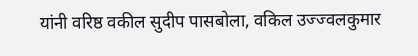यांनी वरिष्ठ वकील सुदीप पासबोला, वकिल उज्ज्वलकुमार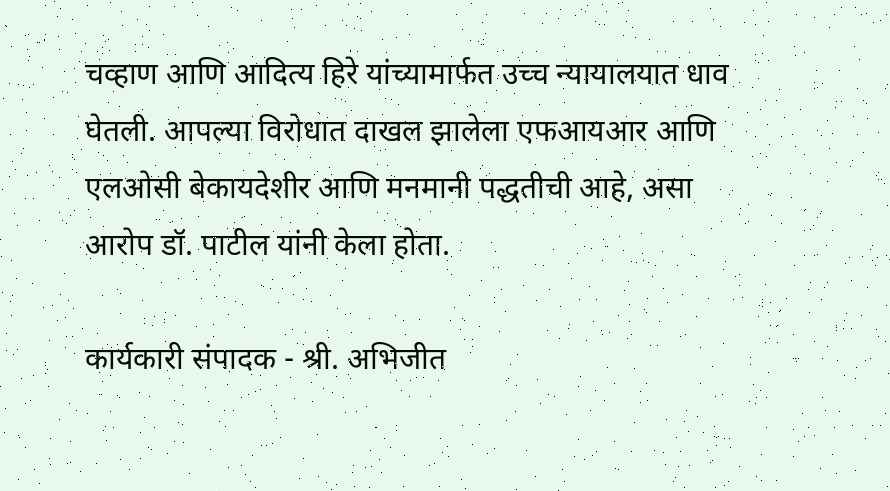चव्हाण आणि आदित्य हिरे यांच्यामार्फत उच्च न्यायालयात धाव घेतली. आपल्या विरोधात दाखल झालेला एफआयआर आणि एलओसी बेकायदेशीर आणि मनमानी पद्धतीची आहे, असा आरोप डॉ. पाटील यांनी केला होता.

कार्यकारी संपादक - श्री. अभिजीत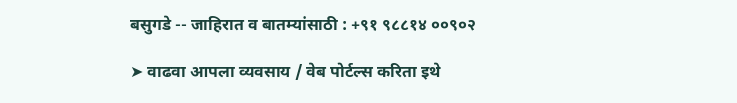बसुगडे -- जाहिरात व बातम्यांसाठी : +९१ ९८८१४ ००९०२

➤ वाढवा आपला व्यवसाय / वेब पोर्टल्स करिता इथे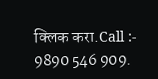क्लिक करा.Call :- 9890 546 909.